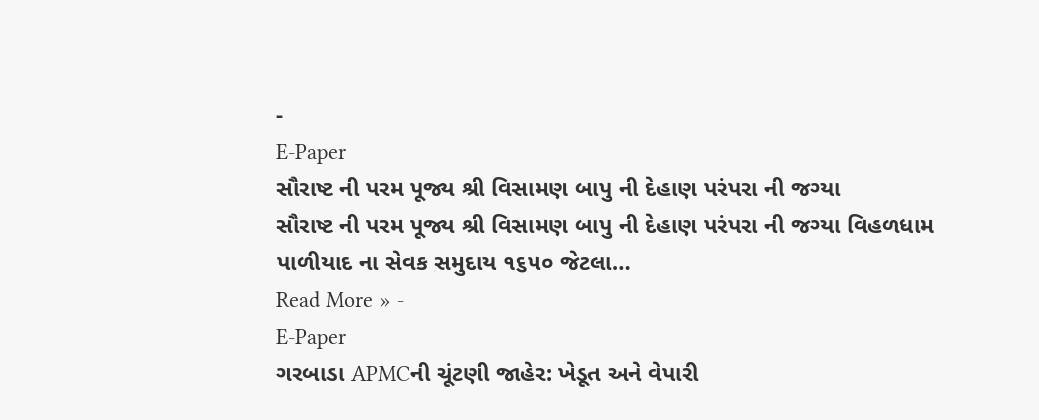-
E-Paper
સૌરાષ્ટ ની પરમ પૂજ્ય શ્રી વિસામણ બાપુ ની દેહાણ પરંપરા ની જગ્યા
સૌરાષ્ટ ની પરમ પૂજ્ય શ્રી વિસામણ બાપુ ની દેહાણ પરંપરા ની જગ્યા વિહળધામ પાળીયાદ ના સેવક સમુદાય ૧૬૫૦ જેટલા…
Read More » -
E-Paper
ગરબાડા APMCની ચૂંટણી જાહેર: ખેડૂત અને વેપારી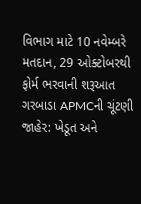વિભાગ માટે 10 નવેમ્બરે મતદાન, 29 ઓક્ટોબરથી ફોર્મ ભરવાની શરૂઆત
ગરબાડા APMCની ચૂંટણી જાહેર: ખેડૂત અને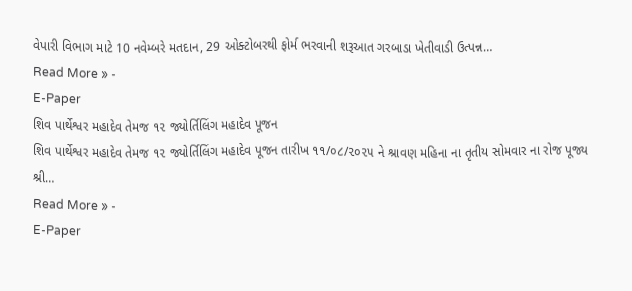વેપારી વિભાગ માટે 10 નવેમ્બરે મતદાન, 29 ઓક્ટોબરથી ફોર્મ ભરવાની શરૂઆત ગરબાડા ખેતીવાડી ઉત્પન્ન…
Read More » -
E-Paper
શિવ પાર્થેશ્વર મહાદેવ તેમજ ૧૨ જ્યોર્તિલિંગ મહાદેવ પૂજન
શિવ પાર્થેશ્વર મહાદેવ તેમજ ૧૨ જ્યોર્તિલિંગ મહાદેવ પૂજન તારીખ ૧૧/૦૮/૨૦૨૫ ને શ્રાવણ મહિના ના તૃતીય સોમવાર ના રોજ પૂજ્ય શ્રી…
Read More » -
E-Paper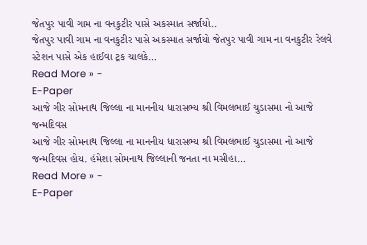જેતપુર પાવી ગામ ના વનકુટીર પાસે અકસ્માત સર્જાયો..
જેતપુર પાવી ગામ ના વનકુટીર પાસે અકસ્માત સર્જાયો જેતપુર પાવી ગામ ના વનકુટીર રેલવે સ્ટેશન પાસે એક હાઈવા ટ્રક ચાલકે…
Read More » -
E-Paper
આજે ગીર સોમનાથ જિલ્લા ના માનનીય ધારાસભ્ય શ્રી વિમલભાઈ ચુડાસમા નો આજે જન્મદિવસ
આજે ગીર સોમનાથ જિલ્લા ના માનનીય ધારાસભ્ય શ્રી વિમલભાઈ ચુડાસમા નો આજે જન્મદિવસ હોય. હંમેશા સોમનાથ જિલ્લાની જનતા ના મસીહા…
Read More » -
E-Paper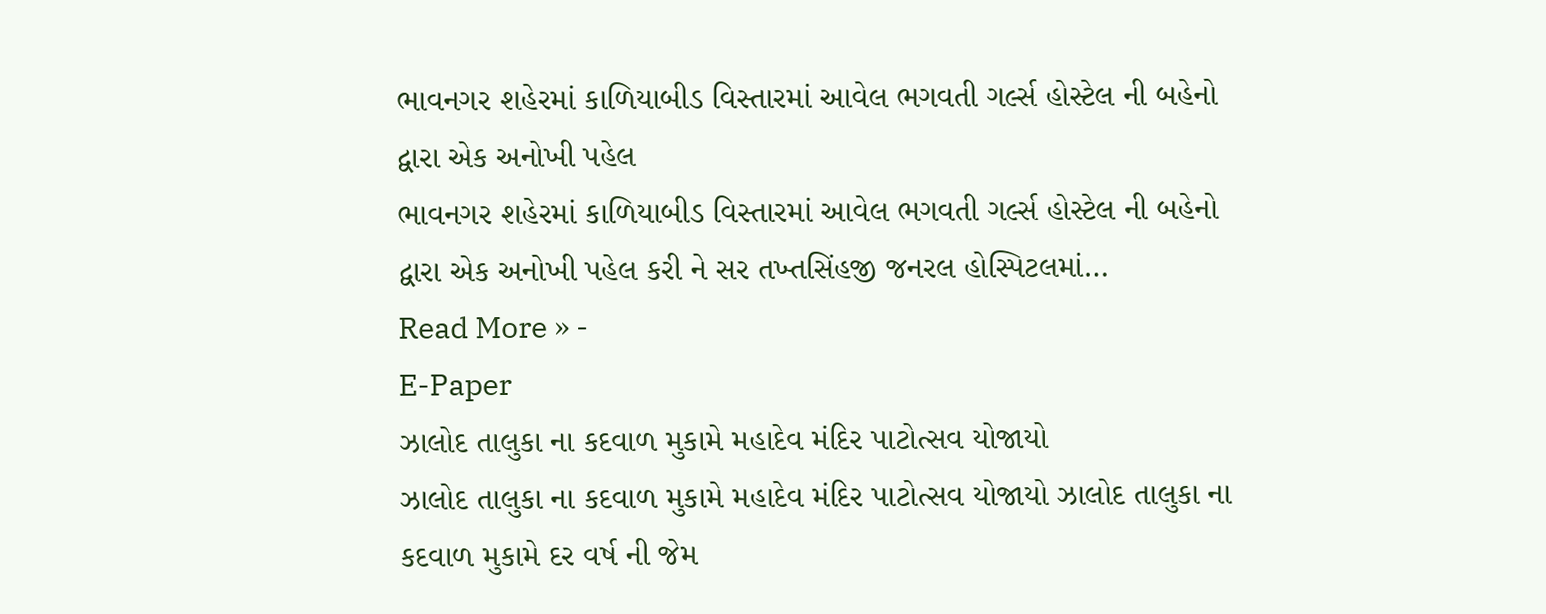ભાવનગર શહેરમાં કાળિયાબીડ વિસ્તારમાં આવેલ ભગવતી ગર્લ્સ હોસ્ટેલ ની બહેનો દ્વારા એક અનોખી પહેલ
ભાવનગર શહેરમાં કાળિયાબીડ વિસ્તારમાં આવેલ ભગવતી ગર્લ્સ હોસ્ટેલ ની બહેનો દ્વારા એક અનોખી પહેલ કરી ને સર તખ્તસિંહજી જનરલ હોસ્પિટલમાં…
Read More » -
E-Paper
ઝાલોદ તાલુકા ના કદવાળ મુકામે મહાદેવ મંદિર પાટોત્સવ યોજાયો
ઝાલોદ તાલુકા ના કદવાળ મુકામે મહાદેવ મંદિર પાટોત્સવ યોજાયો ઝાલોદ તાલુકા ના કદવાળ મુકામે દર વર્ષ ની જેમ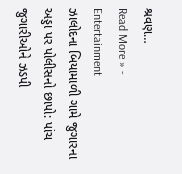શ્રવણ…
Read More » -
Entertainment
ઝાલોદના બિયામાળી ગામે જુગારના અડ્ડા પર પોલીસનો છાપો: પાંચ જુગારીઓને ઝડપી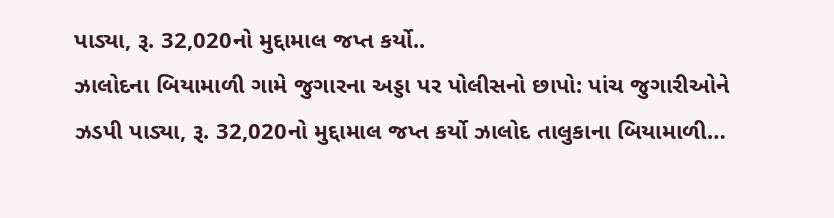પાડ્યા, રૂ. 32,020નો મુદ્દામાલ જપ્ત કર્યો..
ઝાલોદના બિયામાળી ગામે જુગારના અડ્ડા પર પોલીસનો છાપો: પાંચ જુગારીઓને ઝડપી પાડ્યા, રૂ. 32,020નો મુદ્દામાલ જપ્ત કર્યો ઝાલોદ તાલુકાના બિયામાળી…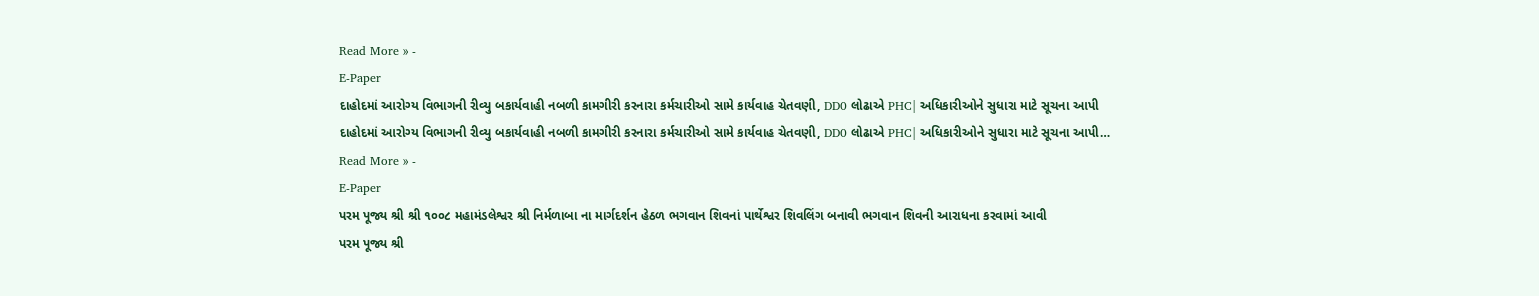Read More » -
E-Paper
દાહોદમાં આરોગ્ય વિભાગની રીવ્યુ બકાર્યવાહી નબળી કામગીરી કરનારા કર્મચારીઓ સામે કાર્યવાહ ચેતવણી, DD0 લોઢાએ PHC| અધિકારીઓને સુધારા માટે સૂચના આપી
દાહોદમાં આરોગ્ય વિભાગની રીવ્યુ બકાર્યવાહી નબળી કામગીરી કરનારા કર્મચારીઓ સામે કાર્યવાહ ચેતવણી, DD0 લોઢાએ PHC| અધિકારીઓને સુધારા માટે સૂચના આપી…
Read More » -
E-Paper
પરમ પૂજ્ય શ્રી શ્રી ૧૦૦૮ મહામંડલેશ્વર શ્રી નિર્મળાબા ના માર્ગદર્શન હેઠળ ભગવાન શિવનાં પાર્થેશ્વર શિવલિંગ બનાવી ભગવાન શિવની આરાધના કરવામાં આવી
પરમ પૂજ્ય શ્રી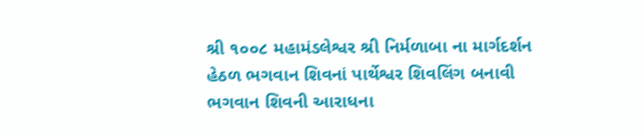શ્રી ૧૦૦૮ મહામંડલેશ્વર શ્રી નિર્મળાબા ના માર્ગદર્શન હેઠળ ભગવાન શિવનાં પાર્થેશ્વર શિવલિંગ બનાવી ભગવાન શિવની આરાધના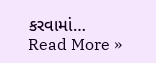કરવામાં…
Read More »